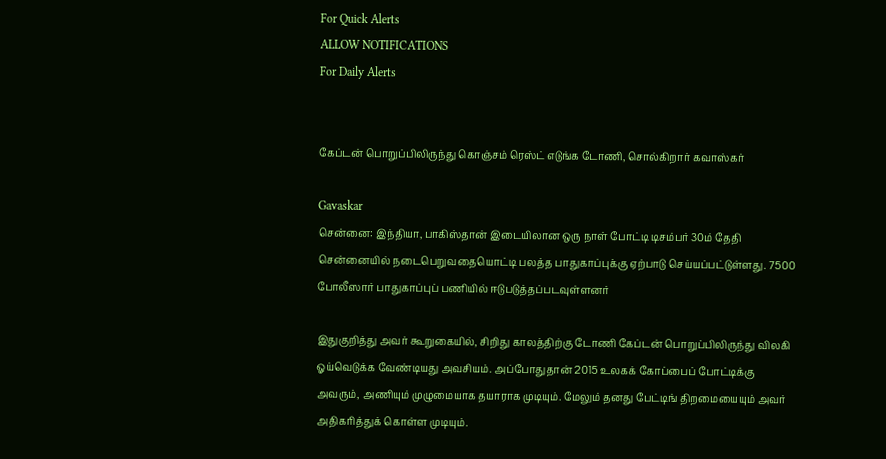For Quick Alerts
ALLOW NOTIFICATIONS
For Daily Alerts


கேப்டன் பொறுப்பிலிருந்து கொஞ்சம் ரெஸ்ட் எடுங்க டோணி, சொல்கிறார் கவாஸ்கர்

Gavaskar
சென்னை: இந்தியா, பாகிஸ்தான் இடையிலான ஒரு நாள் போட்டி டிசம்பர் 30ம் தேதி சென்னையில் நடைபெறுவதையொட்டி பலத்த பாதுகாப்புக்கு ஏற்பாடு செய்யப்பட்டுள்ளது. 7500 போலீஸார் பாதுகாப்புப் பணியில் ஈடுபடுத்தப்படவுள்ளனர்

இதுகுறித்து அவர் கூறுகையில், சிறிது காலத்திற்கு டோணி கேப்டன் பொறுப்பிலிருந்து விலகி ஓய்வெடுக்க வேண்டியது அவசியம். அப்போதுதான் 2015 உலகக் கோப்பைப் போட்டிக்கு அவரும், அணியும் முழுமையாக தயாராக முடியும். மேலும் தனது பேட்டிங் திறமையையும் அவர் அதிகரித்துக் கொள்ள முடியும்.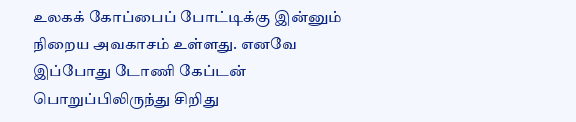உலகக் கோப்பைப் போட்டிக்கு இன்னும் நிறைய அவகாசம் உள்ளது. எனவே இப்போது டோணி கேப்டன் பொறுப்பிலிருந்து சிறிது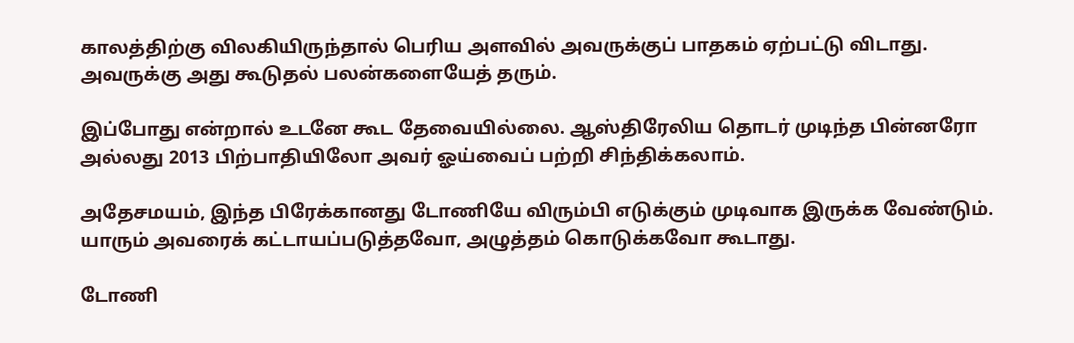காலத்திற்கு விலகியிருந்தால் பெரிய அளவில் அவருக்குப் பாதகம் ஏற்பட்டு விடாது. அவருக்கு அது கூடுதல் பலன்களையேத் தரும்.

இப்போது என்றால் உடனே கூட தேவையில்லை. ஆஸ்திரேலிய தொடர் முடிந்த பின்னரோ அல்லது 2013 பிற்பாதியிலோ அவர் ஓய்வைப் பற்றி சிந்திக்கலாம்.

அதேசமயம், இந்த பிரேக்கானது டோணியே விரும்பி எடுக்கும் முடிவாக இருக்க வேண்டும். யாரும் அவரைக் கட்டாயப்படுத்தவோ, அழுத்தம் கொடுக்கவோ கூடாது.

டோணி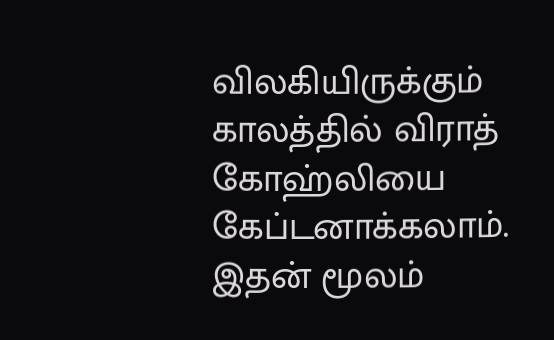விலகியிருக்கும் காலத்தில் விராத் கோஹ்லியை கேப்டனாக்கலாம். இதன் மூலம்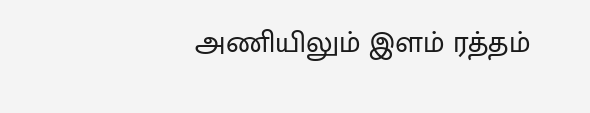அணியிலும் இளம் ரத்தம்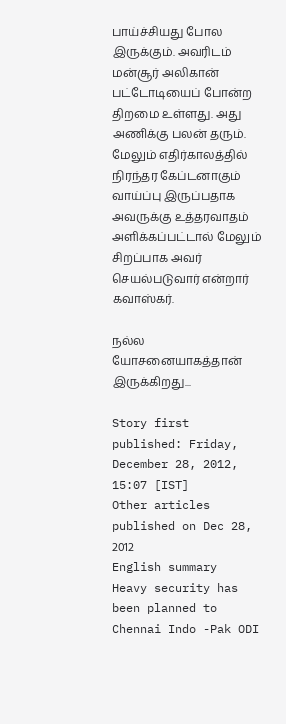பாய்ச்சியது போல இருக்கும். அவரிடம் மன்சூர் அலிகான் பட்டோடியைப் போன்ற திறமை உள்ளது. அது அணிக்கு பலன் தரும். மேலும் எதிர்காலத்தில் நிரந்தர கேப்டனாகும் வாய்ப்பு இருப்பதாக அவருக்கு உத்தரவாதம் அளிக்கப்பட்டால் மேலும் சிறப்பாக அவர் செயல்படுவார் என்றார் கவாஸ்கர்.

நல்ல யோசனையாகத்தான் இருக்கிறது...

Story first published: Friday, December 28, 2012, 15:07 [IST]
Other articles published on Dec 28, 2012
English summary
Heavy security has been planned to Chennai Indo -Pak ODI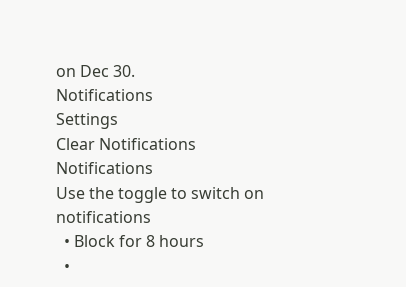on Dec 30.
Notifications
Settings
Clear Notifications
Notifications
Use the toggle to switch on notifications
  • Block for 8 hours
  •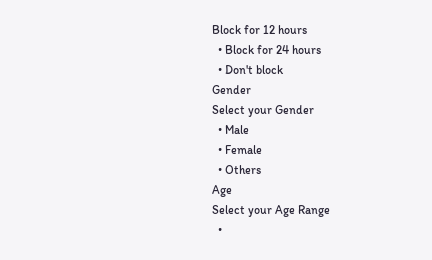Block for 12 hours
  • Block for 24 hours
  • Don't block
Gender
Select your Gender
  • Male
  • Female
  • Others
Age
Select your Age Range
  •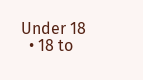Under 18
  • 18 to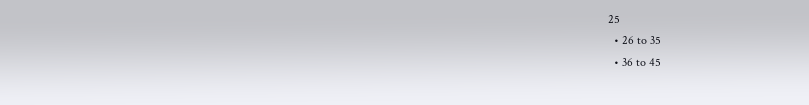25
  • 26 to 35
  • 36 to 45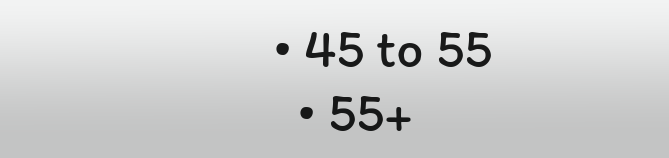• 45 to 55
  • 55+